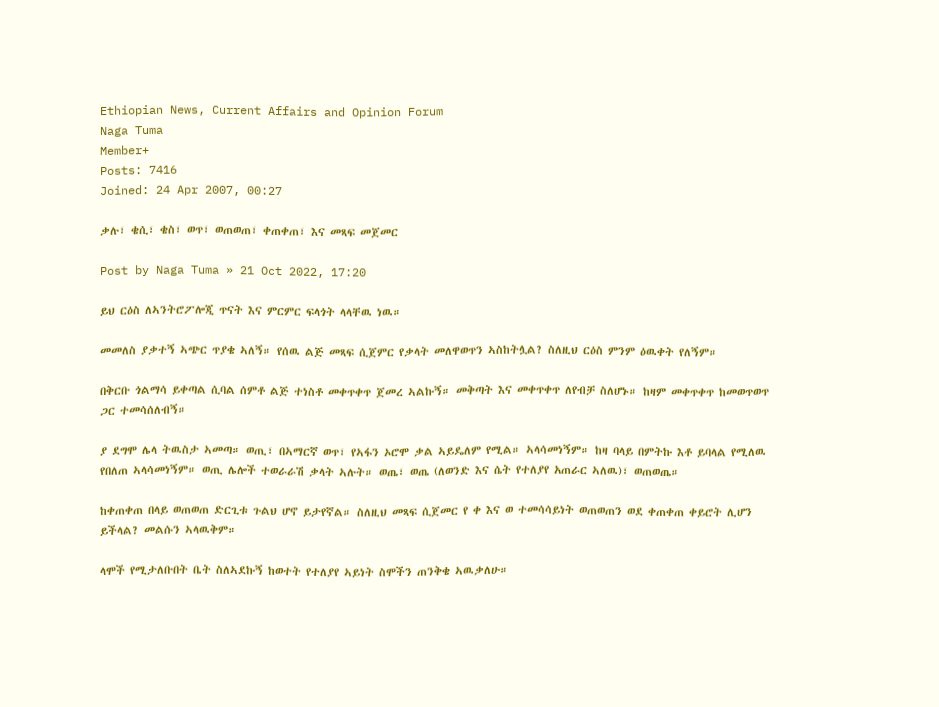Ethiopian News, Current Affairs and Opinion Forum
Naga Tuma
Member+
Posts: 7416
Joined: 24 Apr 2007, 00:27

ቃሉ፣ ቄሲ፣ ቄስ፣ ወጥ፣ ወጠወጠ፣ ቀጠቀጠ፣ እና መጻፍ መጀመር

Post by Naga Tuma » 21 Oct 2022, 17:20

ይህ ርዕስ ለኣንትሮፖሎጂ ጥናት እና ምርምር ፍላጎት ላላቸዉ ነዉ።

መመለስ ያቃተኝ ኣጭር ጥያቄ ኣለኝ። የሰዉ ልጅ መጻፍ ሲጀምር የቃላት መለዋወጥን ኣስከትሏል? ስለዚህ ርዕስ ምንም ዕዉቀት የለኝም።

በቅርቡ ጎልማሳ ይቀጣል ሲባል ሰምቶ ልጅ ተነስቶ መቀጥቀጥ ጀመረ ኣልኩኝ። መቅጣት እና መቀጥቀጥ ለየብቻ ስለሆኑ። ከዛም መቀጥቀጥ ከመወጥወጥ ጋር ተመሳሰለብኝ።

ያ ደግሞ ሌላ ትዉስታ ኣመጣ። ወጢ፣ በኣማርኛ ወጥ፣ የኣፋን ኦሮሞ ቃል ኣይዴለም የሚል። ኣላሳመነኝም። ከዛ ባላይ በምትኩ እቶ ይባላል የሚለዉ የበለጠ ኣላሳመነኝም። ወጢ ሌሎች ተወራራሽ ቃላት ኣሉት። ወጤ፣ ወጤ (ለወንድ እና ሴት የተለያየ አጠራር ኣለዉ)፣ ወጠወጤ።

ከቀጠቀጠ በላይ ወጠወጠ ድርጊቱ ጉልህ ሆኖ ይታየኛል። ስለዚህ መጻፍ ሲጀመር የ ቀ እና ወ ተመሳሳይነት ወጠወጠን ወደ ቀጠቀጠ ቀይሮት ሊሆን ይችላል? መልሱን ኣላዉቅም።

ላሞች የሚታለቡበት ቤት ስለኣደኩኝ ከወተት የተለያየ ኣይነት ስሞችን ጠንቅቄ ኣዉቃለሁ።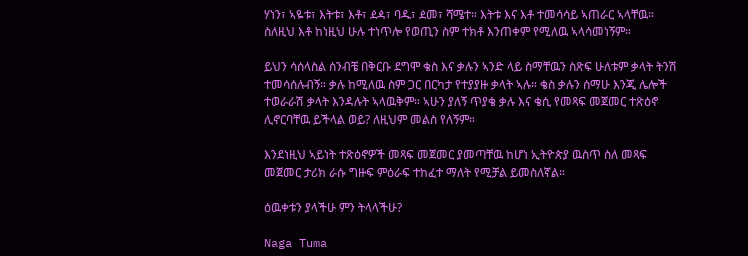ሃነን፣ ኣዬቱ፣ እትቱ፣ እቶ፣ ዸዻ፣ ባዱ፣ ዸመ፣ ሻሜተ። እትቱ እና እቶ ተመሳሳይ ኣጠራር ኣላቸዉ። ስለዚህ እቶ ከነዚህ ሁሉ ተነጥሎ የወጢን ስም ተክቶ እንጠቀም የሚለዉ ኣላሳመነኝም።

ይህን ሳሰላስል ሰንብቼ በቅርቡ ደግሞ ቄስ እና ቃሉን ኣንድ ላይ ስማቸዉን ስጽፍ ሁለቱም ቃላት ትንሽ ተመሳሰሉብኝ። ቃሉ ከሚለዉ ስም ጋር በርካታ የተያያዙ ቃላት ኣሉ። ቄስ ቃሉን ሰማሁ እንጂ ሌሎች ተወራራሽ ቃላት እንዳሉት ኣላዉቅም። ኣሁን ያለኝ ጥያቄ ቃሉ እና ቄሲ የመጻፍ መጀመር ተጽዕኖ ሊኖርባቸዉ ይችላል ወይ? ለዚህም መልስ የለኝም።

እንደነዚህ ኣይነት ተጽዕኖዎች መጻፍ መጀመር ያመጣቸዉ ከሆነ ኢትዮጵያ ዉስጥ ስለ መጻፍ መጀመር ታሪክ ራሱ ግዙፍ ምዕራፍ ተከፈተ ማለት የሚቻል ይመስለኛል።

ዕዉቀቱን ያላችሁ ምን ትላላችሁ?

Naga Tuma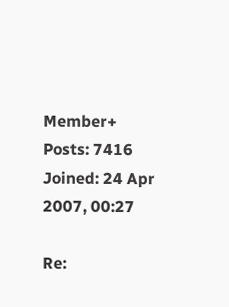Member+
Posts: 7416
Joined: 24 Apr 2007, 00:27

Re: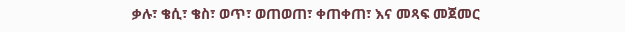ቃሉ፣ ቄሲ፣ ቄስ፣ ወጥ፣ ወጠወጠ፣ ቀጠቀጠ፣ እና መጻፍ መጀመር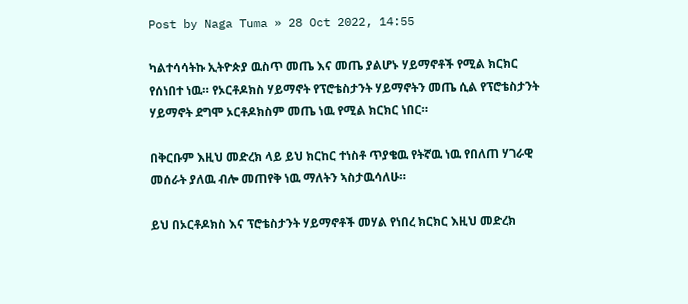Post by Naga Tuma » 28 Oct 2022, 14:55

ካልተሳሳትኩ ኢትዮጵያ ዉስጥ መጤ እና መጤ ያልሆኑ ሃይማኖቶች የሚል ክርክር የሰነበተ ነዉ። የኦርቶዶክስ ሃይማኖት የፕሮቴስታንት ሃይማኖትን መጤ ሲል የፕሮቴስታንት ሃይማኖት ደግሞ ኦርቶዶክስም መጤ ነዉ የሚል ክርክር ነበር።

በቅርቡም እዚህ መድረክ ላይ ይህ ክርከር ተነስቶ ጥያቄዉ የትኛዉ ነዉ የበለጠ ሃገራዊ መሰራት ያለዉ ብሎ መጠየቅ ነዉ ማለትን ኣስታዉሳለሁ።

ይህ በኦርቶዶክስ እና ፕሮቴስታንት ሃይማኖቶች መሃል የነበረ ክርክር እዚህ መድረክ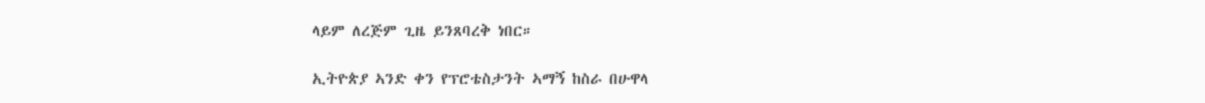ላይም ለረጅም ጊዜ ይንጸባረቅ ነበር።

ኢትዮጵያ ኣንድ ቀን የፕሮቴስታንት ኣማኝ ከስራ በሁዋላ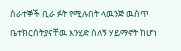ሰራተኞች ቢራ ፉት የሚሉበት ላዉንጅ ዉስጥ ቤተክርስትያናቸዉ እንሂድ ስለኝ ሃይማኖት ከሆነ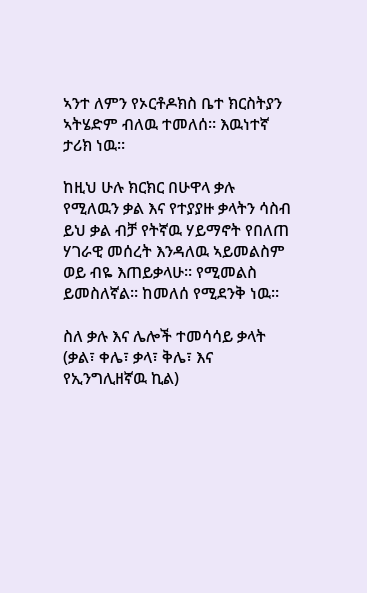ኣንተ ለምን የኦርቶዶክስ ቤተ ክርስትያን ኣትሄድም ብለዉ ተመለሰ። እዉነተኛ ታሪክ ነዉ።

ከዚህ ሁሉ ክርክር በሁዋላ ቃሉ የሚለዉን ቃል እና የተያያዙ ቃላትን ሳስብ ይህ ቃል ብቻ የትኛዉ ሃይማኖት የበለጠ ሃገራዊ መሰረት እንዳለዉ ኣይመልስም ወይ ብዬ እጠይቃላሁ። የሚመልስ ይመስለኛል። ከመለሰ የሚደንቅ ነዉ።

ስለ ቃሉ እና ሌሎች ተመሳሳይ ቃላት (ቃል፣ ቀሌ፣ ቃላ፣ ቅሌ፣ እና የኢንግሊዘኛዉ ኪል)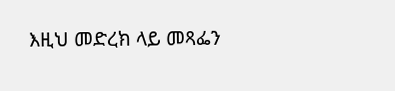እዚህ መድረክ ላይ መጻፌን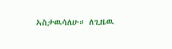ኣስታዉሳለሁ። ለጊዜዉ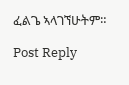ፈልጌ ኣላገኘሁትም።

Post Reply